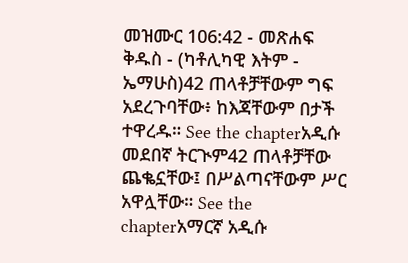መዝሙር 106:42 - መጽሐፍ ቅዱስ - (ካቶሊካዊ እትም - ኤማሁስ)42 ጠላቶቻቸውም ግፍ አደረጉባቸው፥ ከእጃቸውም በታች ተዋረዱ። See the chapterአዲሱ መደበኛ ትርጒም42 ጠላቶቻቸው ጨቈኗቸው፤ በሥልጣናቸውም ሥር አዋሏቸው። See the chapterአማርኛ አዲሱ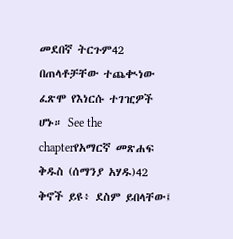መደበኛ ትርጉም42 በጠላቶቻቸው ተጨቊነው ፈጽሞ የእነርሱ ተገዢዎች ሆኑ። See the chapterየአማርኛ መጽሐፍ ቅዱስ (ሰማንያ አሃዱ)42 ቅኖች ይዩ፥ ደስም ይበላቸው፤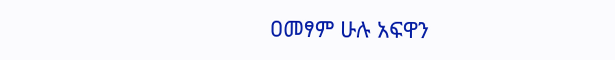ዐመፃም ሁሉ አፍዋን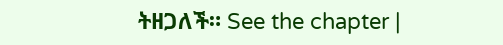ትዘጋለች። See the chapter |